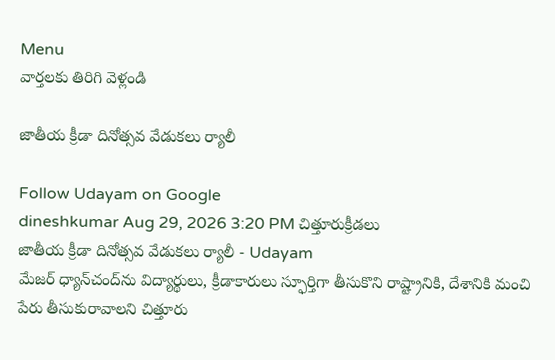Menu
వార్తలకు తిరిగి వెళ్లండి

జాతీయ క్రీడా దినోత్సవ వేడుకలు ర్యాలీ

Follow Udayam on Google
dineshkumar Aug 29, 2026 3:20 PM చిత్తూరుక్రీడలు
జాతీయ క్రీడా దినోత్సవ వేడుకలు ర్యాలీ - Udayam
మేజర్ ధ్యాన్‌చంద్‌ను విద్యార్థులు, క్రీడాకారులు స్ఫూర్తిగా తీసుకొని రాష్ట్రానికి, దేశానికి మంచి పేరు తీసుకురావాలని చిత్తూరు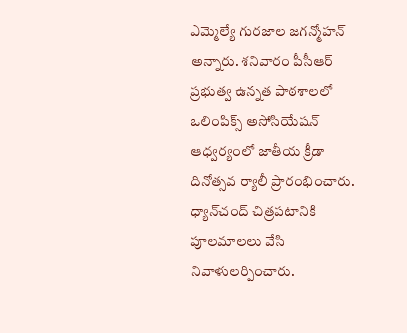ఎమ్మెల్యే గురజాల జగన్మోహన్ అన్నారు. శనివారం పీసీఆర్ ప్రభుత్వ ఉన్నత పాఠశాలలో ఒలింపిక్స్ అసోసియేషన్ ఆధ్వర్యంలో జాతీయ క్రీడా దినోత్సవ ర్యాలీ ప్రారంభించారు. ధ్యాన్‌చంద్ చిత్రపటానికి పూలమాలలు వేసి నివాళులర్పించారు.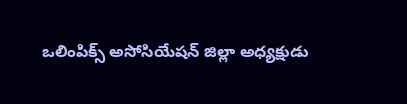ఒలింపిక్స్ అసోసియేషన్ జిల్లా అధ్యక్షుడు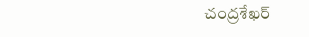చంద్రశేఖర్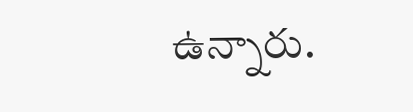ఉన్నారు.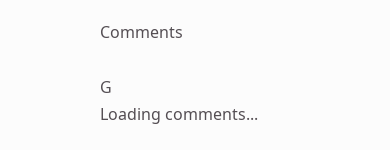Comments

G
Loading comments...